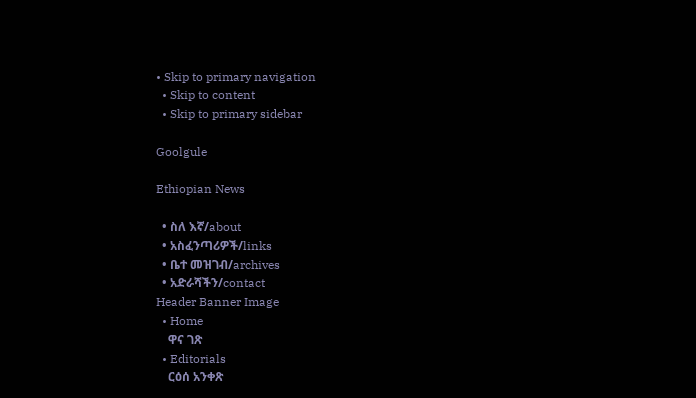• Skip to primary navigation
  • Skip to content
  • Skip to primary sidebar

Goolgule

Ethiopian News

  • ስለ እኛ/about
  • አስፈንጣሪዎች/links
  • ቤተ መዝገብ/archives
  • አድራሻችን/contact
Header Banner Image
  • Home
    ዋና ገጽ
  • Editorials
    ርዕሰ አንቀጽ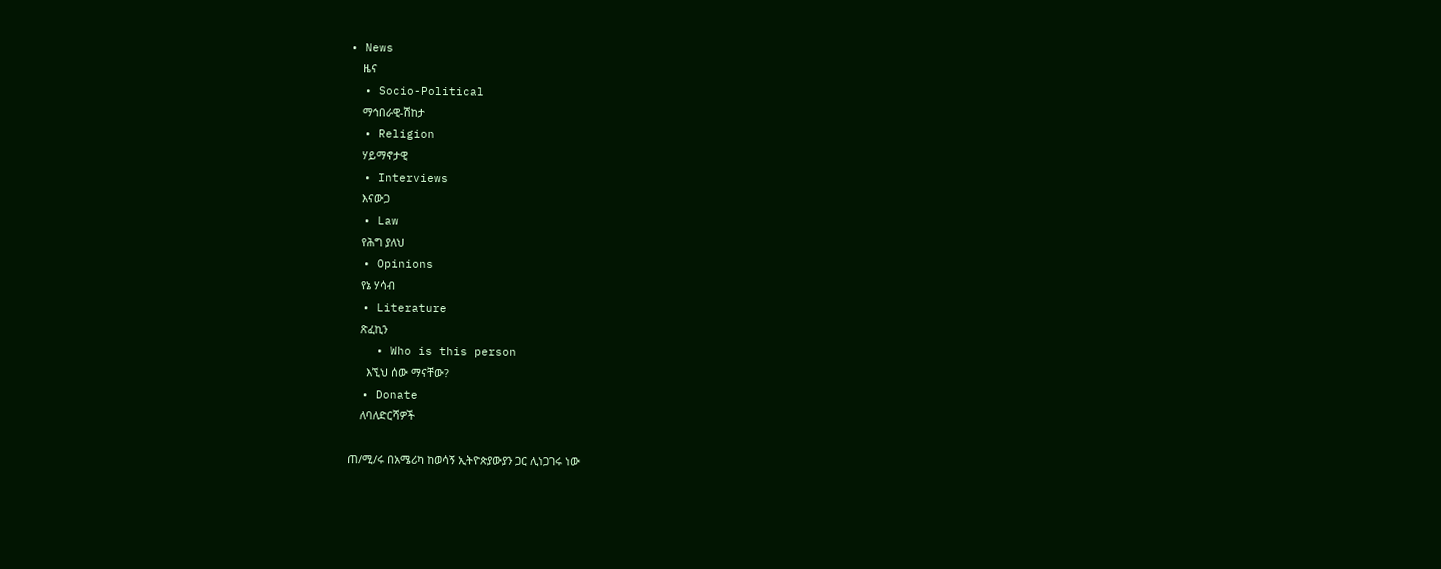• News
    ዜና
  • Socio-Political
    ማኅበራዊ-ሽከታ
  • Religion
    ሃይማኖታዊ
  • Interviews
    እናውጋ
  • Law
    የሕግ ያለህ
  • Opinions
    የኔ ሃሳብ
  • Literature
    ጽፈኪን
    • Who is this person
      እኚህ ሰው ማናቸው?
  • Donate
    ለባለድርሻዎች

ጠ/ሚ/ሩ በአሜሪካ ከወሳኝ ኢትዮጵያውያን ጋር ሊነጋገሩ ነው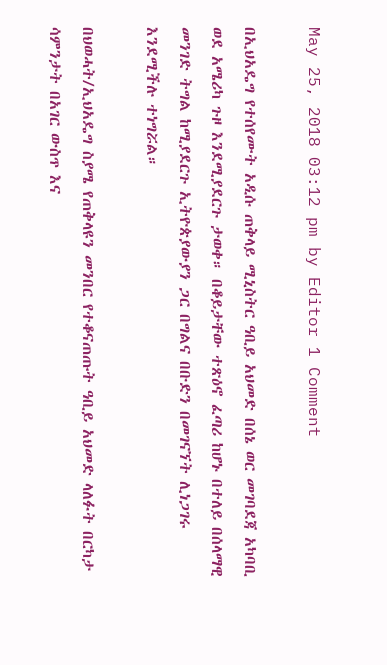May 25, 2018 03:12 pm by Editor 1 Comment

በኢህአዴግ የተሰየሙት አዲሱ ጠቅላይ ሚኒስትር ዓቢይ አህመድ በሰኔ ወር መገባደጃ አካባቢ ወደ አሜሪካ ጉዞ እንደሚያደርጉ ታወቀ። በቆይታቸው ተጽዕኖ ፈጣሪ ከሆኑ በተለይ በሰላማዊ መንገድ ትግል ከሚያደርጉ ኢትዮጵያውያን ጋር በግልና በቡድን በመገናኘት ሊነጋገሩ እንደሚችሉ ተነግሯል።

በህወሓት/ኢህአዴግ ስያሜ የጠቅላዩን መንበር የተቆናጠጡት ዓቢይ አህመድ ላለፉት በርካታ ሳምንታት በአገር ውስጥ እና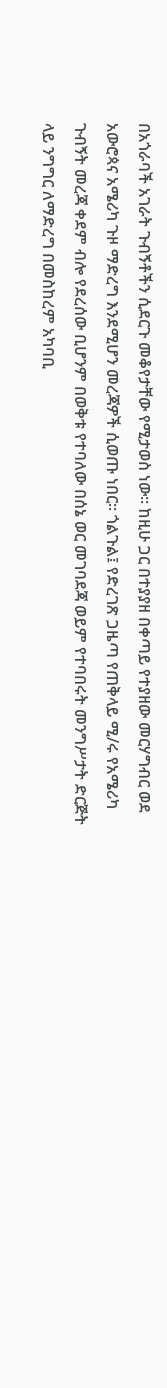በአጎራባች አገራት ጉብኝቶችን ሲደርጉ መቆየታቸው የሚታወስ ነው። ከዚሁ ጋር በተያያዘ በቀጣይ የተያዘው መርሃግብር ወደ አውሮጳና አሜሪካ ጉዞ ማድረግ እንደሚሆን መረጃዎች ሲወጡ ነበር። ጎልጉል፤ የድረገጽ ጋዜጣ የጠቅላይ ሚ/ሩ የአሜሪካ ጉብኝት መረጃ ቀደም ብሎ የደረሰው ቢሆንም በወቅቱ የተባለው በሰኔ ወር መገባደጃ ወይም የተባበሩት መንግሥታት ድርጅት ላይ ንግግር ለማድረግ በመስከረም አካባቢ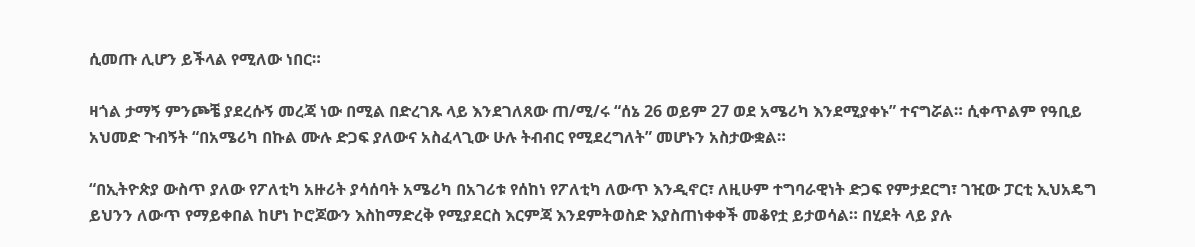ሲመጡ ሊሆን ይችላል የሚለው ነበር።

ዛጎል ታማኝ ምንጮቼ ያደረሱኝ መረጃ ነው በሚል በድረገጹ ላይ እንደገለጸው ጠ/ሚ/ሩ “ሰኔ 26 ወይም 27 ወደ አሜሪካ እንደሚያቀኑ” ተናግሯል። ሲቀጥልም የዓቢይ አህመድ ጉብኝት “በአሜሪካ በኩል ሙሉ ድጋፍ ያለውና አስፈላጊው ሁሉ ትብብር የሚደረግለት” መሆኑን አስታውቋል።

“በኢትዮጵያ ውስጥ ያለው የፖለቲካ አዙሪት ያሳሰባት አሜሪካ በአገሪቱ የሰከነ የፖለቲካ ለውጥ እንዲኖር፣ ለዚሁም ተግባራዊነት ድጋፍ የምታደርግ፣ ገዢው ፓርቲ ኢህአዴግ ይህንን ለውጥ የማይቀበል ከሆነ ኮሮጆውን እስከማድረቅ የሚያደርስ እርምጃ እንደምትወስድ እያስጠነቀቀች መቆየቷ ይታወሳል። በሂደት ላይ ያሉ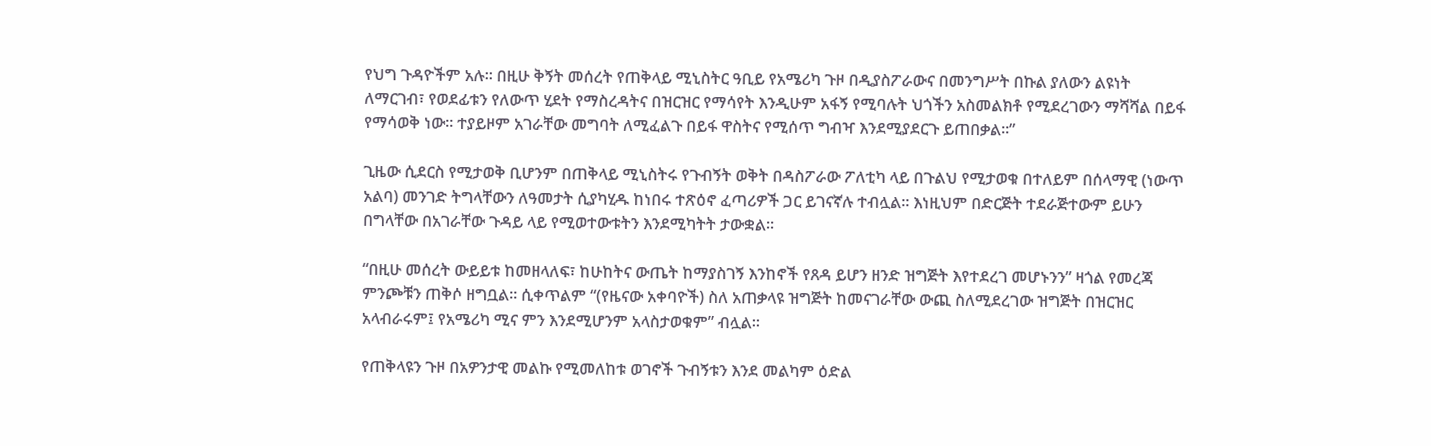የህግ ጉዳዮችም አሉ። በዚሁ ቅኝት መሰረት የጠቅላይ ሚኒስትር ዓቢይ የአሜሪካ ጉዞ በዲያስፖራውና በመንግሥት በኩል ያለውን ልዩነት ለማርገብ፣ የወደፊቱን የለውጥ ሂደት የማስረዳትና በዝርዝር የማሳየት እንዲሁም አፋኝ የሚባሉት ህጎችን አስመልክቶ የሚደረገውን ማሻሻል በይፋ የማሳወቅ ነው። ተያይዞም አገራቸው መግባት ለሚፈልጉ በይፋ ዋስትና የሚሰጥ ግብዣ እንደሚያደርጉ ይጠበቃል።”

ጊዜው ሲደርስ የሚታወቅ ቢሆንም በጠቅላይ ሚኒስትሩ የጉብኝት ወቅት በዳስፖራው ፖለቲካ ላይ በጉልህ የሚታወቁ በተለይም በሰላማዊ (ነውጥ አልባ) መንገድ ትግላቸውን ለዓመታት ሲያካሂዱ ከነበሩ ተጽዕኖ ፈጣሪዎች ጋር ይገናኛሉ ተብሏል። እነዚህም በድርጅት ተደራጅተውም ይሁን በግላቸው በአገራቸው ጉዳይ ላይ የሚወተውቱትን እንደሚካትት ታውቋል።

“በዚሁ መሰረት ውይይቱ ከመዘላለፍ፣ ከሁከትና ውጤት ከማያስገኝ እንከኖች የጸዳ ይሆን ዘንድ ዝግጅት እየተደረገ መሆኑንን” ዛጎል የመረጃ ምንጮቹን ጠቅሶ ዘግቧል። ሲቀጥልም “(የዜናው አቀባዮች) ስለ አጠቃላዩ ዝግጅት ከመናገራቸው ውጪ ስለሚደረገው ዝግጅት በዝርዝር አላብራሩም፤ የአሜሪካ ሚና ምን እንደሚሆንም አላስታወቁም” ብሏል።

የጠቅላዩን ጉዞ በአዎንታዊ መልኩ የሚመለከቱ ወገኖች ጉብኝቱን እንደ መልካም ዕድል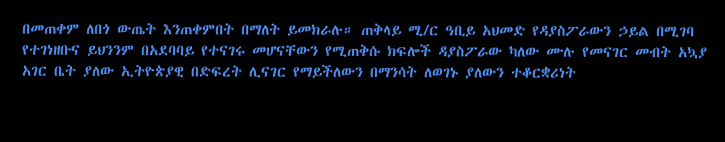በመጠቀም ለበጎ ውጤት እንጠቀምበት በማለት ይመክራሉ። ጠቅላይ ሚ/ር ዓቢይ አህመድ የዳያስፖራውን ኃይል በሚገባ የተገነዘቡና ይህንንም በአደባባይ የተናገሩ መሆናቸውን የሚጠቅሱ ክፍሎች ዳያስፖራው ካለው ሙሉ የመናገር መብት አኳያ አገር ቤት ያለው ኢትዮጵያዊ በድፍረት ሊናገር የማይችለውን በማንሳት ለወገኑ ያለውን ተቆርቋሪነት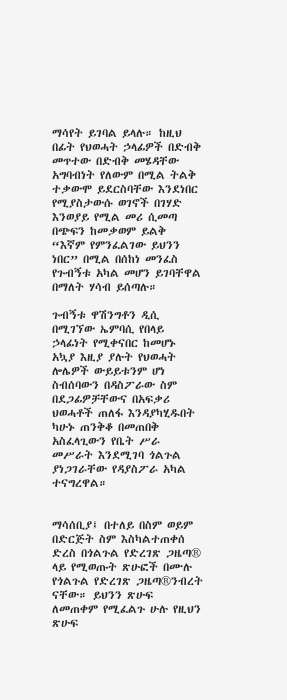ማሳየት ይገባል ይላሉ። ከዚህ በፊት የህወሓት ኃላፊዎች በድብቅ መጥተው በድብቅ መሄዳቸው አግባብነት የለውም በሚል ትልቅ ተቃውሞ ይደርስባቸው እንደነበር የሚያስታውሱ ወገኖች በገሃድ እንወያይ የሚል መሪ ሲመጣ በጭፍን ከመቃወም ይልቅ “እኛም የምንፈልገው ይህንን ነበር” በሚል በሰከነ መንፈስ የጉብኝቱ አካል መሆን ይገባቸዋል በማለት ሃሳብ ይሰጣሉ።

ጉብኝቱ ዋሽንግቶን ዲሲ በሚገኘው ኤምባሲ የበላይ ኃላፊነት የሚቀናበር ከመሆኑ አኳያ እዚያ ያሉት የህወሓት ሎሌዎች ውይይቱንም ሆነ ስብሰባውን በዳስፖራው ስም በደጋፊዎቻቸውና በአፍቃሪ ህወሓቶች ጠለፋ እንዳያካሂዱበት ካሁኑ ጠንቅቆ በመጠበቅ አስፈላጊውን የቤት ሥራ መሥራት እንደሚገባ ጎልጉል ያነጋገራቸው የዳያስፖራ አካል ተናግረዋል።


ማሳሰቢያ፤ በተለይ በስም ወይም በድርጅት ስም እስካልተጠቀሰ ድረስ በጎልጉል የድረገጽ ጋዜጣ® ላይ የሚወጡት ጽሁፎች በሙሉ የጎልጉል የድረገጽ ጋዜጣ®ንብረት ናቸው። ይህንን ጽሁፍ ለመጠቀም የሚፈልጉ ሁሉ የዚህን ጽሁፍ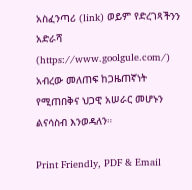አስፈንጣሪ (link) ወይም የድረገጻችንን አድራሻ (https://www.goolgule.com/) አብረው መለጠፍ ከጋዜጠኛነት የሚጠበቅና ህጋዊ አሠራር መሆኑን ልናሳስብ እንወዳለን።

Print Friendly, PDF & Email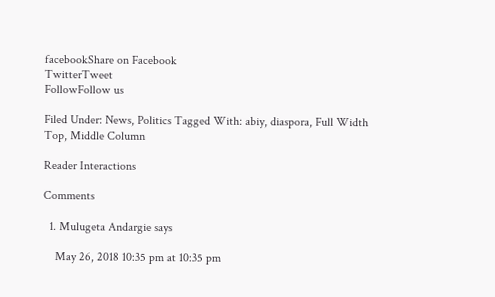facebookShare on Facebook
TwitterTweet
FollowFollow us

Filed Under: News, Politics Tagged With: abiy, diaspora, Full Width Top, Middle Column

Reader Interactions

Comments

  1. Mulugeta Andargie says

    May 26, 2018 10:35 pm at 10:35 pm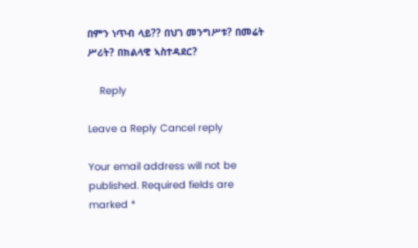በምን ነጥብ ላይ?? በህገ መንግሥቱ? በመሬት ሥሪት? በክልላዊ ኣስተዳደር?

    Reply

Leave a Reply Cancel reply

Your email address will not be published. Required fields are marked *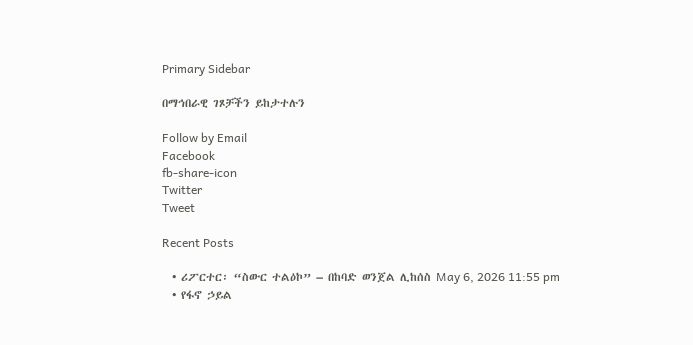Primary Sidebar

በማኅበራዊ ገጾቻችን ይከታተሉን

Follow by Email
Facebook
fb-share-icon
Twitter
Tweet

Recent Posts

  • ሪፖርተር፡ “ስውር ተልዕኮ” – በከባድ ወንጀል ሊከሰስ May 6, 2026 11:55 pm
  • የፋኖ ኃይል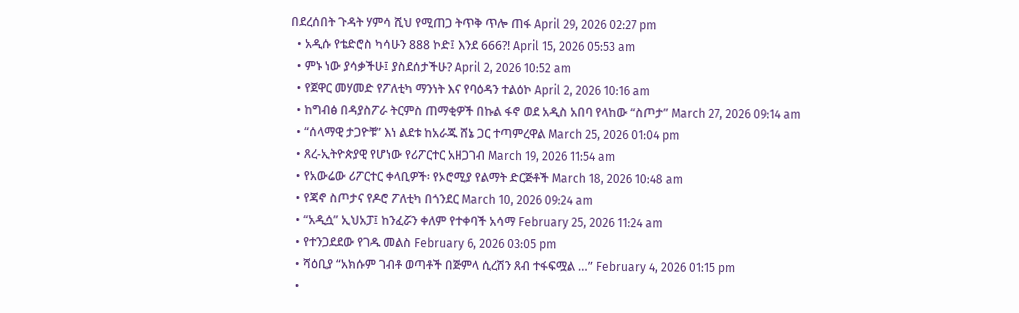በደረሰበት ጉዳት ሃምሳ ሺህ የሚጠጋ ትጥቅ ጥሎ ጠፋ April 29, 2026 02:27 pm
  • አዲሱ የቴድሮስ ካሳሁን 888 ኮድ፤ እንደ 666?! April 15, 2026 05:53 am
  • ምኑ ነው ያሳቃችሁ፤ ያስደሰታችሁ? April 2, 2026 10:52 am
  • የጀዋር መሃመድ የፖለቲካ ማንነት እና የባዕዳን ተልዕኮ April 2, 2026 10:16 am
  • ከግብፅ በዳያስፖራ ትርምስ ጠማቂዎች በኩል ፋኖ ወደ አዲስ አበባ የላከው “ስጦታ” March 27, 2026 09:14 am
  • “ሰላማዊ ታጋዮቹ” እነ ልደቱ ከአራጁ ሸኔ ጋር ተጣምረዋል March 25, 2026 01:04 pm
  • ጸረ-ኢትዮጵያዊ የሆነው የሪፖርተር አዘጋገብ March 19, 2026 11:54 am
  • የአውሬው ሪፖርተር ቀላቢዎች፡ የኦሮሚያ የልማት ድርጅቶች March 18, 2026 10:48 am
  • የጃኖ ስጦታና የዶሮ ፖለቲካ በጎንደር March 10, 2026 09:24 am
  • “አዲሷ” ኢህአፓ፤ ከንፈሯን ቀለም የተቀባች አሳማ February 25, 2026 11:24 am
  • የተንጋደደው የገዱ መልስ February 6, 2026 03:05 pm
  • ሻዕቢያ “አክሱም ገብቶ ወጣቶች በጅምላ ሲረሽን ጸብ ተፋፍሟል …” February 4, 2026 01:15 pm
  •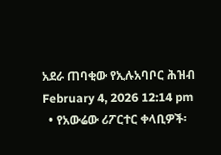አደራ ጠባቂው የኢሉአባቦር ሕዝብ February 4, 2026 12:14 pm
  • የአውሬው ሪፖርተር ቀላቢዎች፡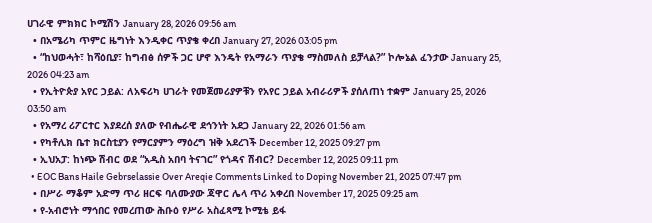ሀገራዊ ምክክር ኮሚሽን January 28, 2026 09:56 am
  • በአሜሪካ ጥምር ዜግነት እንዲቀር ጥያቄ ቀረበ January 27, 2026 03:05 pm
  • “ከህወሓት፣ ከሻዕቢያ፣ ከግብፅ ሰዎች ጋር ሆኖ እንዴት የአማራን ጥያቄ ማስመለስ ይቻላል?” ኮሎኔል ፈንታው January 25, 2026 04:23 am
  • የኢትዮጵያ አየር ኃይል: ለአፍሪካ ሀገራት የመጀመሪያዎቹን የአየር ኃይል አብራሪዎች ያሰለጠነ ተቋም January 25, 2026 03:50 am
  • የአማረ ሪፖርተር እያደረሰ ያለው የብሔራዊ ደኅንነት አደጋ January 22, 2026 01:56 am
  • የካቶሊክ ቤተ ክርስቲያን የማርያምን ማዕረግ ዝቅ አደረገች December 12, 2025 09:27 pm
  • ኢህአፓ: ከነጭ ሽብር ወደ “አዲስ አበባ ትናገር” የጎዳና ሽብር? December 12, 2025 09:11 pm
  • EOC Bans Haile Gebrselassie Over Areqie Comments Linked to Doping November 21, 2025 07:47 pm
  • በሥራ ማቆም አድማ ጥሪ ዘርፍ ባለሙያው ጃዋር ሌላ ጥሪ አቀረበ November 17, 2025 09:25 am
  • የ-አብሮነት ማኅበር የመረጠው ሕቡዕ የሥራ አስፈጻሚ ኮሚቴ ይፋ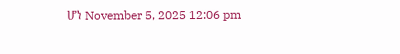ሆነ November 5, 2025 12:06 pm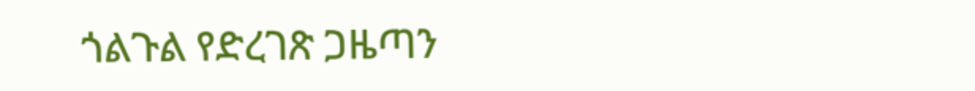ጎልጉል የድረገጽ ጋዜጣን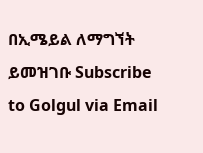በኢሜይል ለማግኘት ይመዝገቡ Subscribe to Golgul via Email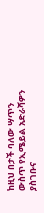ከዚህ በታች ባለው ሣጥን ውስጥ የኢሜይል አድራሻዎን ያስገቡና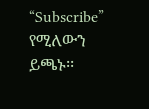“Subscribe” የሚለውን ይጫኑ፡፡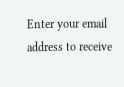Enter your email address to receive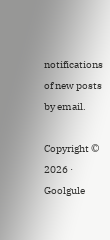notifications of new posts by email.

Copyright © 2026 · Goolgule